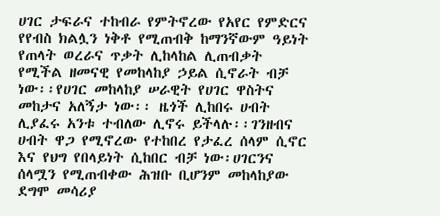ሀገር ታፍራና ተከብራ የምትኖረው የአየር የምድርና የየብስ ክልሏን ነቅቶ የሚጠብቅ ከማንኛውም ዓይነት የጠላት ወረራና ጥቃት ሊከላከል ሊጠብቃት የሚችል ዘመናዊ የመከላከያ ኃይል ሲኖራት ብቻ ነው፡፡የሀገር መከላከያ ሠራዊት የሀገር ዋስትና መከታና አለኝታ ነው፡፡ ዜጎች ሊከበሩ ሀብት ሊያፈሩ አንቱ ተብለው ሊኖሩ ይችላሉ፡፡ገንዘብና ሀብት ዋጋ የሚኖረው የተከበረ የታፈረ ሰላም ሲኖር እና የህግ የበላይነት ሲከበር ብቻ ነው፡ሀገርንና ሰላሟን የሚጠብቀው ሕዝቡ ቢሆንም መከላከያው ደግሞ መሳሪያ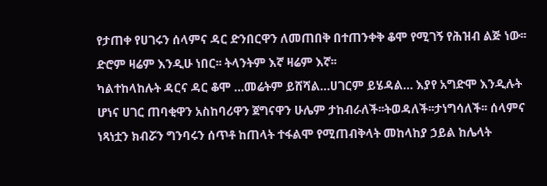የታጠቀ የሀገሩን ሰላምና ዳር ድንበርዋን ለመጠበቅ በተጠንቀቅ ቆሞ የሚገኝ የሕዝብ ልጅ ነው፡፡ድሮም ዛሬም እንዲሁ ነበር፡፡ ትላንትም እኛ ዛሬም እኛ፡፡
ካልተከላከሉት ዳርና ዳር ቆሞ …መሬትም ይሸሻል…ሀገርም ይሄዳል… እያየ አግድሞ እንዲሉት ሆነና ሀገር ጠባቂዋን አስከባሪዋን ጀግናዋን ሁሌም ታከብራለች፡፡ትወዳለች፡፡ታነግሳለች፡፡ ሰላምና ነጻነቷን ክብሯን ግንባሩን ሰጥቶ ከጠላት ተፋልሞ የሚጠብቅላት መከላከያ ኃይል ከሌላት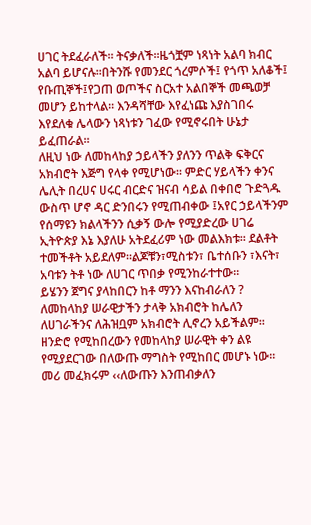ሀገር ትደፈራለች፡፡ ትናቃለች፡፡ዜጎቿም ነጻነት አልባ ክብር አልባ ይሆናሉ፡፡በትንሹ የመንደር ጎረምሶች፤ የጎጥ አለቆች፤ የቡጢኞች፤የጋጠ ወጦችና ስርአተ አልበኞች መጫወቻ መሆን ይከተላል፡፡ እንዳሻቸው እየፈነጩ እያስገበሩ እየደለቁ ሌላውን ነጻነቱን ገፈው የሚኖሩበት ሁኔታ ይፈጠራል፡፡
ለዚህ ነው ለመከላከያ ኃይላችን ያለንን ጥልቅ ፍቅርና አክብሮት እጅግ የላቀ የሚሆነው፡፡ ምድር ሃይላችን ቀንና ሌሊት በረሀና ሀሩር ብርድና ዝናብ ሳይል በቀበሮ ጉድጓዱ ውስጥ ሆኖ ዳር ድንበሩን የሚጠብቀው ፤አየር ኃይላችንም የሰማዩን ክልላችንን ሲቃኝ ውሎ የሚያድረው ሀገሬ ኢትዮጵያ እኔ እያለሁ አትደፈሪም ነው መልእክቱ፡፡ ደልቶት ተመችቶት አይደለም፡፡ልጆቹን፣ሚስቱን፣ ቤተሰቡን ፣እናት፣ አባቱን ትቶ ነው ለሀገር ጥበቃ የሚንከራተተው፡፡
ይሄንን ጀግና ያላከበርን ከቶ ማንን እናከብራለን ? ለመከላከያ ሠራዊታችን ታላቅ አክብሮት ከሌለን ለሀገራችንና ለሕዝቧም አክብሮት ሊኖረን አይችልም፡፡ ዘንድሮ የሚከበረውን የመከላከያ ሠራዊት ቀን ልዩ የሚያደርገው በለውጡ ማግስት የሚከበር መሆኑ ነው፡፡መሪ መፈክሩም ‹‹ለውጡን እንጠብቃለን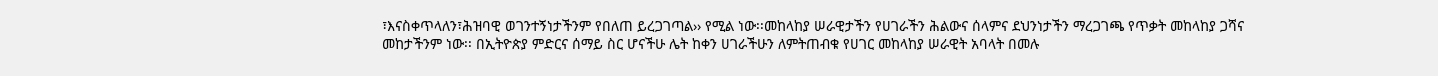፣እናስቀጥላለን፣ሕዝባዊ ወገንተኝነታችንም የበለጠ ይረጋገጣል›› የሚል ነው፡፡መከላከያ ሠራዊታችን የሀገራችን ሕልውና ሰላምና ደህንነታችን ማረጋገጫ የጥቃት መከላከያ ጋሻና መከታችንም ነው፡፡ በኢትዮጵያ ምድርና ሰማይ ስር ሆናችሁ ሌት ከቀን ሀገራችሁን ለምትጠብቁ የሀገር መከላከያ ሠራዊት አባላት በመሉ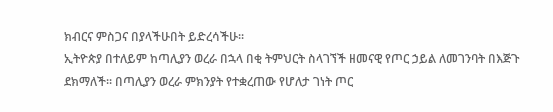ክብርና ምስጋና በያላችሁበት ይድረሳችሁ፡፡
ኢትዮጵያ በተለይም ከጣሊያን ወረራ በኋላ በቂ ትምህርት ስላገኘች ዘመናዊ የጦር ኃይል ለመገንባት በእጅጉ ደክማለች፡፡ በጣሊያን ወረራ ምክንያት የተቋረጠው የሆለታ ገነት ጦር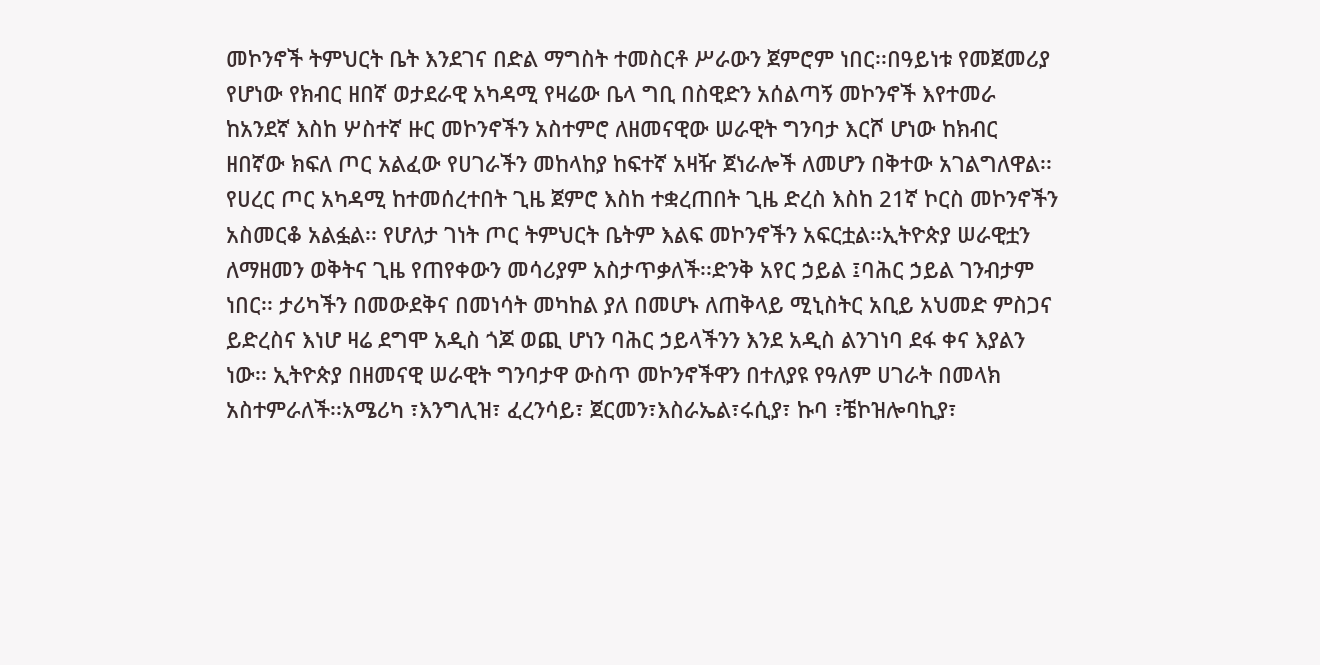መኮንኖች ትምህርት ቤት እንደገና በድል ማግስት ተመስርቶ ሥራውን ጀምሮም ነበር፡፡በዓይነቱ የመጀመሪያ የሆነው የክብር ዘበኛ ወታደራዊ አካዳሚ የዛሬው ቤላ ግቢ በስዊድን አሰልጣኝ መኮንኖች እየተመራ ከአንደኛ እስከ ሦስተኛ ዙር መኮንኖችን አስተምሮ ለዘመናዊው ሠራዊት ግንባታ እርሾ ሆነው ከክብር ዘበኛው ክፍለ ጦር አልፈው የሀገራችን መከላከያ ከፍተኛ አዛዥ ጀነራሎች ለመሆን በቅተው አገልግለዋል፡፡የሀረር ጦር አካዳሚ ከተመሰረተበት ጊዜ ጀምሮ እስከ ተቋረጠበት ጊዜ ድረስ እስከ 21ኛ ኮርስ መኮንኖችን አስመርቆ አልፏል፡፡ የሆለታ ገነት ጦር ትምህርት ቤትም እልፍ መኮንኖችን አፍርቷል፡፡ኢትዮጵያ ሠራዊቷን ለማዘመን ወቅትና ጊዜ የጠየቀውን መሳሪያም አስታጥቃለች፡፡ድንቅ አየር ኃይል ፤ባሕር ኃይል ገንብታም ነበር፡፡ ታሪካችን በመውደቅና በመነሳት መካከል ያለ በመሆኑ ለጠቅላይ ሚኒስትር አቢይ አህመድ ምስጋና ይድረስና እነሆ ዛሬ ደግሞ አዲስ ጎጆ ወጪ ሆነን ባሕር ኃይላችንን እንደ አዲስ ልንገነባ ደፋ ቀና እያልን ነው፡፡ ኢትዮጵያ በዘመናዊ ሠራዊት ግንባታዋ ውስጥ መኮንኖችዋን በተለያዩ የዓለም ሀገራት በመላክ አስተምራለች፡፡አሜሪካ ፣እንግሊዝ፣ ፈረንሳይ፣ ጀርመን፣እስራኤል፣ሩሲያ፣ ኩባ ፣ቼኮዝሎባኪያ፣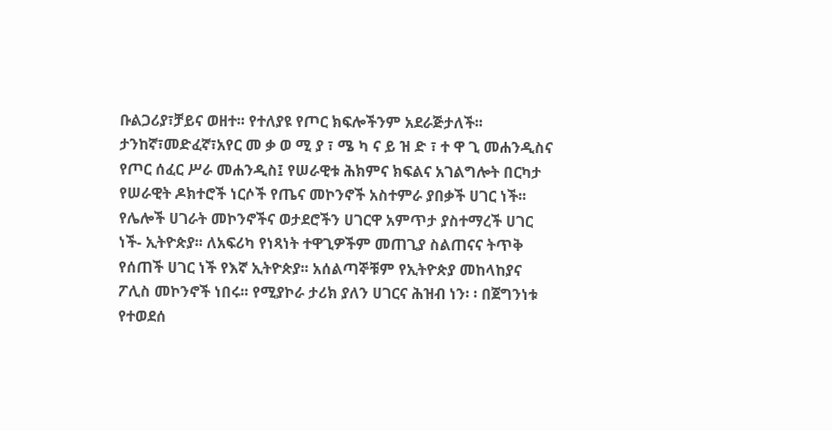ቡልጋሪያ፣ቻይና ወዘተ፡፡ የተለያዩ የጦር ክፍሎችንም አደራጅታለች፡፡ታንከኛ፣መድፈኛ፣አየር መ ቃ ወ ሚ ያ ፣ ሜ ካ ና ይ ዝ ድ ፣ ተ ዋ ጊ መሐንዲስና የጦር ሰፈር ሥራ መሐንዲስ፤ የሠራዊቱ ሕክምና ክፍልና አገልግሎት በርካታ የሠራዊት ዶክተሮች ነርሶች የጤና መኮንኖች አስተምራ ያበቃች ሀገር ነች፡፡
የሌሎች ሀገራት መኮንኖችና ወታደሮችን ሀገርዋ አምጥታ ያስተማረች ሀገር ነች- ኢትዮጵያ፡፡ ለአፍሪካ የነጻነት ተዋጊዎችም መጠጊያ ስልጠናና ትጥቅ የሰጠች ሀገር ነች የእኛ ኢትዮጵያ፡፡ አሰልጣኞቹም የኢትዮጵያ መከላከያና ፖሊስ መኮንኖች ነበሩ፡፡ የሚያኮራ ታሪክ ያለን ሀገርና ሕዝብ ነን፡ ፡ በጀግንነቱ የተወደሰ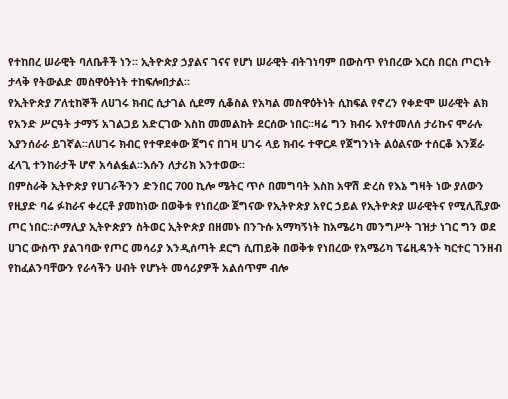የተከበረ ሠራዊት ባለቤቶች ነን፡፡ ኢትዮጵያ ኃያልና ገናና የሆነ ሠራዊት ብትገነባም በውስጥ የነበረው እርስ በርስ ጦርነት ታላቅ የትውልድ መስዋዕትነት ተከፍሎበታል፡፡
የኢትዮጵያ ፖለቲከኞች ለሀገሩ ክብር ሲታገል ሲደማ ሲቆስል የአካል መስዋዕትነት ሲከፍል የኖረን የቀድሞ ሠራዊት ልክ የአንድ ሥርዓት ታማኝ አገልጋይ አድርገው እስከ መመልከት ደርሰው ነበር፡፡ዛሬ ግን ክብሩ እየተመለሰ ታሪኩና ሞራሉ እያንሰራራ ይገኛል፡፡ለሀገሩ ክብር የተዋደቀው ጀግና በገዛ ሀገሩ ላይ ክብሩ ተዋርዶ የጀግንነት ልዕልናው ተሰርቆ እንጀራ ፈላጊ ተንከራታች ሆኖ አሳልፏል፡፡እሱን ለታሪክ እንተወው፡፡
በምስራቅ ኢትዮጵያ የሀገራችንን ድንበር 700 ኪሎ ሜትር ጥሶ በመግባት እስከ አዋሽ ድረስ የእኔ ግዛት ነው ያለውን የዚያድ ባሬ ፉከራና ቀረርቶ ያመከነው በወቅቱ የነበረው ጀግናው የኢትዮጵያ አየር ኃይል የኢትዮጵያ ሠራዊትና የሚሊሺያው ጦር ነበር፡፡ሶማሊያ ኢትዮጵያን ስትወር ኢትዮጵያ በዘመኑ በንጉሱ አማካኝነት ከአሜሪካ መንግሥት ገዝታ ነገር ግን ወደ ሀገር ውስጥ ያልገባው የጦር መሳሪያ እንዲሰጣት ደርግ ሲጠይቅ በወቅቱ የነበረው የአሜሪካ ፕሬዚዳንት ካርተር ገንዘብ የከፈልንባቸውን የራሳችን ሀብት የሆኑት መሳሪያዎች አልሰጥም ብሎ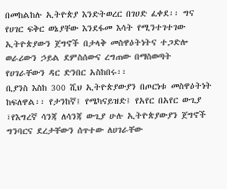በመከልከሉ ኢትዮጵያ እንድትወረር በገሀድ ፈቀደ፡፡ ግና የሀገር ፍቅር ወኔያቸው እንደፋመ እሳት የሚንተገተገው ኢትዮጵያውን ጀግኖች በታላቅ መስዋዕትነትና ተጋድሎ ወራሪውን ኃይል ደምስሰውና ረግጠው በማስወጣት የሀገራቸውን ዳር ድንበር አስከበሩ፡፡
ቢያንስ እስከ 300 ሺህ ኢትዮጵያውያን በጦርነቱ መስዋዕትነት ከፍለዋል፡፡ የታንከኛ፤ የሜካናይዝድ፤ የአየር በአየር ውጊያ ፣የእግረኛ ሳንጃ ለሳንጃ ውጊያ ሁሉ ኢትዮጵያውያን ጀግኖች ግንባርና ደረታቸውን ሰጥተው ለሀገራቸው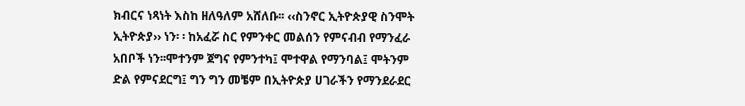ክብርና ነጻነት እስከ ዘለዓለም አሸለቡ፡፡ ‹‹ስንኖር ኢትዮጵያዊ ስንሞት ኢትዮጵያ›› ነን፡ ፡ ከአፈሯ ስር የምንቀር መልሰን የምናብብ የማንፈራ አበቦች ነን፡፡ሞተንም ጀግና የምንተካ፤ ሞተዋል የማንባል፤ ሞትንም ድል የምናደርግ፤ ግን ግን መቼም በኢትዮጵያ ሀገራችን የማንደራደር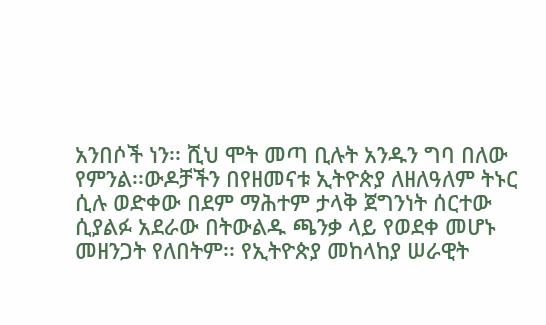አንበሶች ነን፡፡ ሺህ ሞት መጣ ቢሉት አንዱን ግባ በለው የምንል፡፡ውዶቻችን በየዘመናቱ ኢትዮጵያ ለዘለዓለም ትኑር ሲሉ ወድቀው በደም ማሕተም ታላቅ ጀግንነት ሰርተው ሲያልፉ አደራው በትውልዱ ጫንቃ ላይ የወደቀ መሆኑ መዘንጋት የለበትም፡፡ የኢትዮጵያ መከላከያ ሠራዊት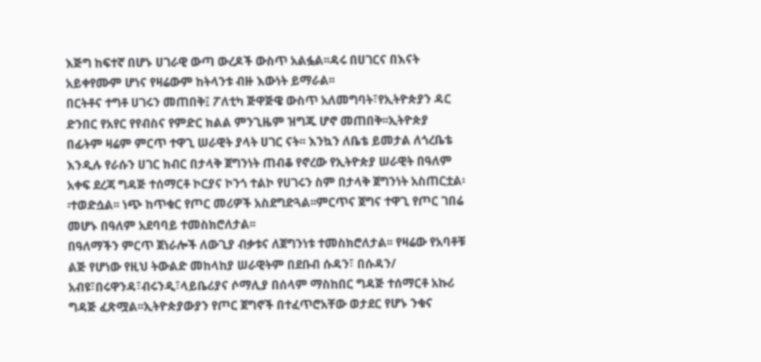እጅግ ከፍተኛ በሆኑ ሀገራዊ ውጣ ውረዶች ውስጥ አልፏል፡፡ዳሩ በሀገርና በእናት አይቀየሙም ሆነና የዛሬውም ከትላንቱ ብዙ እውነት ይማራል፡፡
በርትቶና ተግቶ ሀገሩን መጠበቅ፤ ፖለቲካ ጅዋጅዌ ውስጥ አለመግባት፣የኢትዮጵያን ዳር ድንበር የአየር የየብስና የምድር ክልል ምንጊዜም ዝግጁ ሆኖ መጠበቅ፡፡ኢትዮጵያ በፊትም ዛሬም ምርጥ ተዋጊ ሠራዊት ያላት ሀገር ናት፡፡ እንኳን ለቤቴ ይመታል ለጎረቤቴ እንዲሉ የራሱን ሀገር ክብር በታላቅ ጀግንነት ጠብቆ የኖረው የኢትዮጵያ ሠራዊት በዓለም አቀፍ ደረጃ ግዳጅ ተሰማርቶ ኮርያና ኮንጎ ተልኮ የሀገሩን ስም በታላቅ ጀግንነት አስጠርቷል፡፡ተወድሷል፡፡ ነጭ ከጥቁር የጦር መሪዎች አስደግድጓል፡፡ምርጥና ጀግና ተዋጊ የጦር ገበሬ መሆኑ በዓለም አደባባይ ተመስክሮለታል፡፡
በዓለማችን ምርጥ ጀነራሎች ለውጊያ ብቃቱና ለጀግንነቱ ተመስክሮለታል፡፡ የዛሬው የአባቶቹ ልጅ የሆነው የዚህ ትውልድ መከላከያ ሠራዊትም በደቡብ ሱዳን፣ በሱዳን/ አብዩ፣በሩዋንዳ፣ብሩንዲ፣ላይቤሪያና ሶማሊያ በሰላም ማስከበር ግዳጅ ተሰማርቶ አኩሪ ግዳጅ ፈጽሟል፡፡ኢትዮጵያውያን የጦር ጀግኖች በተፈጥሮአቸው ወታደር የሆኑ ንቁና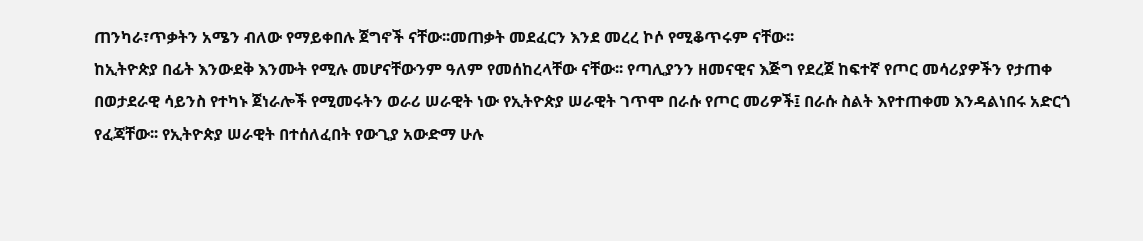ጠንካራ፣ጥቃትን አሜን ብለው የማይቀበሉ ጀግኖች ናቸው፡፡መጠቃት መደፈርን እንደ መረረ ኮሶ የሚቆጥሩም ናቸው፡፡
ከኢትዮጵያ በፊት እንውደቅ እንሙት የሚሉ መሆናቸውንም ዓለም የመሰከረላቸው ናቸው፡፡ የጣሊያንን ዘመናዊና እጅግ የደረጀ ከፍተኛ የጦር መሳሪያዎችን የታጠቀ በወታደራዊ ሳይንስ የተካኑ ጀነራሎች የሚመሩትን ወራሪ ሠራዊት ነው የኢትዮጵያ ሠራዊት ገጥሞ በራሱ የጦር መሪዎች፤ በራሱ ስልት እየተጠቀመ እንዳልነበሩ አድርጎ የፈጃቸው፡፡ የኢትዮጵያ ሠራዊት በተሰለፈበት የውጊያ አውድማ ሁሉ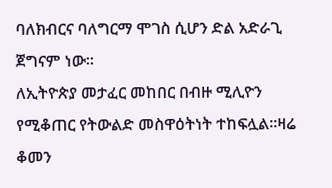ባለክብርና ባለግርማ ሞገስ ሲሆን ድል አድራጊ ጀግናም ነው፡፡
ለኢትዮጵያ መታፈር መከበር በብዙ ሚሊዮን የሚቆጠር የትውልድ መስዋዕትነት ተከፍሏል፡፡ዛሬ ቆመን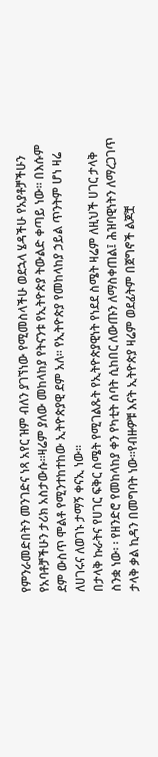የምንራመድበትን መንገድና ነጻ አየር ዝም ብለን ያገኘነው የሚመስላችሁ ወደኋላ ሄዳችሁ የአያቶቻችሁን የአባቶቻችሁን ታሪክ አስታውሱ፡፡ዛሬም ያለው መከላከያ የትናንቱ የኢትዮጵያ ትውልድ ቀጣይ ነው፡፡ በእሱም ደም ውስጥ ሞልቶ የሚንተከተከው ኢትዮጵያዊ ደም አለ፡፡ የኢትዮጵያ የመከላከያ ኃይል ጥንትም ሆነ ዛሬ ለሀገሩና ለወገኑ ታማኝ ቀናኢ ነው፡፡
በታላቅ ኩራትና የሀገር ፍቅር ስሜት የሚገልጹት የኢትዮጵያዊነት የነደደ ስሜት ዛሬም ለዚህች ሀገር ታላቅ ስንቋ ነው፡ ፡ የዘንድሮ የመከላከያ ቀን የካቲት ሰባት ሲከበር ለውጡን ለማስቀጠል፤ ሕዝባዊነትን ለማረጋገጥ ታላቅ ቃል ኪዳን በመግባት ነው፡፡የብዙዎቹ እናት ኢትዮጵያ ዛሬም ወደፊትም በጀግኖች ልጆቿ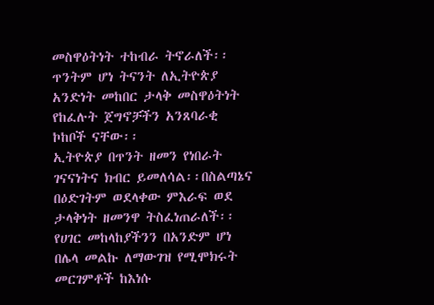መስዋዕትነት ተከብራ ትኖራለች፡፡ ጥንትም ሆነ ትናንት ለኢትዮጵያ አንድነት መከበር ታላቅ መስዋዕትነት የከፈሉት ጀግኖቻችን አንጸባራቂ ኮከቦች ናቸው፡፡
ኢትዮጵያ በጥንት ዘመን የነበራት ገናናነትና ክብር ይመለሳል፡፡በስልጣኔና በዕድገትም ወደላቀው ምእራፍ ወደ ታላቅነት ዘመንዋ ትስፈነጠራለች፡፡ የሀገር መከላከያችንን በአንድም ሆነ በሌላ መልኩ ለማውገዝ የሚሞክሩት መርገምቶች ከእነሱ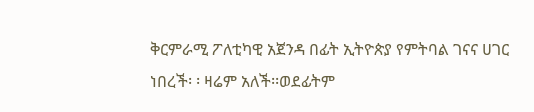ቅርምራሚ ፖለቲካዊ አጀንዳ በፊት ኢትዮጵያ የምትባል ገናና ሀገር ነበረች፡ ፡ ዛሬም አለች፡፡ወደፊትም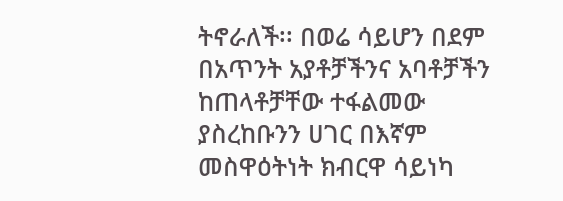ትኖራለች፡፡ በወሬ ሳይሆን በደም በአጥንት አያቶቻችንና አባቶቻችን ከጠላቶቻቸው ተፋልመው ያስረከቡንን ሀገር በእኛም መስዋዕትነት ክብርዋ ሳይነካ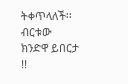ትቀጥላለች፡፡ብርቱው ክንድዋ ይበርታ !!